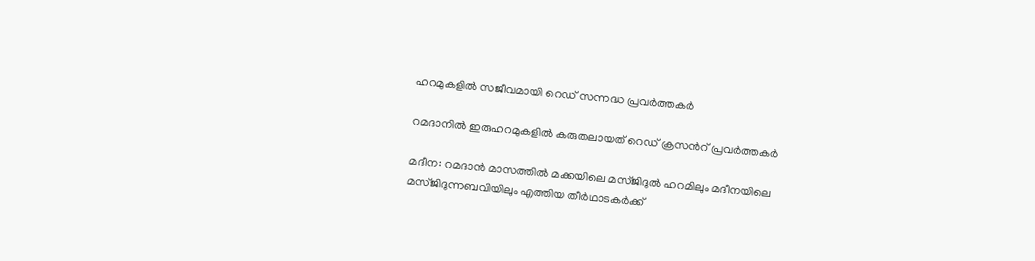ഹറമുകളിൽ സജീവമായി റെഡ് സന്നദ്ധ പ്രവർത്തകർ

റമദാനിൽ ഇരുഹറമുകളിൽ കരുതലായത് റെഡ് ക്രസൻറ് പ്രവർത്തകർ

മദീന: റമദാൻ മാസത്തിൽ മക്കയിലെ മസ്ജിദുൽ ഹറമിലും മദീനയിലെ മസ്ജിദുന്നബവിയിലും എത്തിയ തീർഥാടകർക്ക്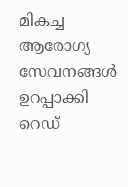മികച്ച ആരോഗ്യ സേവനങ്ങൾ ഉറപ്പാക്കി റെഡ്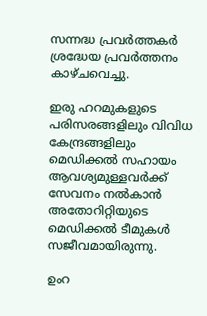സന്നദ്ധ പ്രവർത്തകർ ശ്രദ്ധേയ പ്രവർത്തനം കാഴ്ചവെച്ചു.

ഇരു ഹറമുകളുടെ പരിസരങ്ങളിലും വിവിധ കേന്ദ്രങ്ങളിലും മെഡിക്കൽ സഹായം ആവശ്യമുള്ളവർക്ക് സേവനം നൽകാൻ അതോറിറ്റിയുടെ മെഡിക്കൽ ടീമുകൾ സജീവമായിരുന്നു.

ഉംറ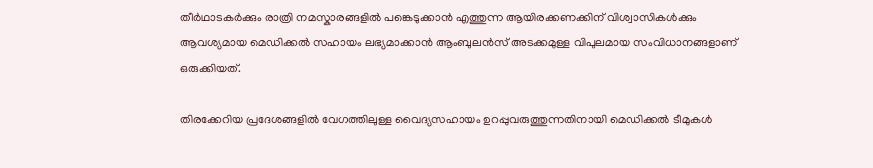തീർഥാടകർക്കും രാത്രി നമസ്കാരങ്ങളിൽ പങ്കെടുക്കാൻ എത്തുന്ന ആയിരക്കണക്കിന് വിശ്വാസികൾക്കും ആവശ്യമായ മെഡിക്കൽ സഹായം ലഭ്യമാക്കാൻ ആംബുലൻസ് അടക്കമുള്ള വിപുലമായ സംവിധാനങ്ങളാണ് ഒരുക്കിയത്.

തിരക്കേറിയ പ്രദേശങ്ങളിൽ വേഗത്തിലുള്ള വൈദ്യസഹായം ഉറപ്പുവരുത്തുന്നതിനായി മെഡിക്കൽ ടീമുകൾ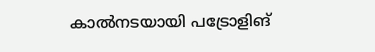കാൽനടയായി പട്രോളിങ്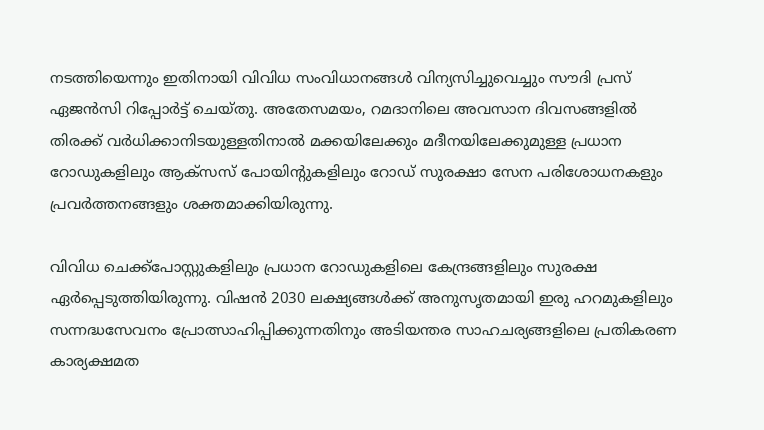നടത്തിയെന്നും ഇതിനായി വിവിധ സംവിധാനങ്ങൾ വിന്യസിച്ചുവെച്ചും സൗദി പ്രസ് ഏജൻസി റിപ്പോർട്ട് ചെയ്തു. അതേസമയം, റമദാനിലെ അവസാന ദിവസങ്ങളിൽ തിരക്ക് വർധിക്കാനിടയുള്ളതിനാൽ മക്കയിലേക്കും മദീനയിലേക്കുമുള്ള പ്രധാന റോഡുകളിലും ആക്സസ് പോയിന്റുകളിലും റോഡ് സുരക്ഷാ സേന പരിശോധനകളും പ്രവർത്തനങ്ങളും ശക്തമാക്കിയിരുന്നു.

വിവിധ ചെക്ക്‌പോസ്റ്റുകളിലും പ്രധാന റോഡുകളിലെ കേന്ദ്രങ്ങളിലും സുരക്ഷ ഏർപ്പെടുത്തിയിരുന്നു. വിഷൻ 2030 ലക്ഷ്യങ്ങൾക്ക് അനുസൃതമായി ഇരു ഹറമുകളിലും സന്നദ്ധസേവനം പ്രോത്സാഹിപ്പിക്കുന്നതിനും അടിയന്തര സാഹചര്യങ്ങളിലെ പ്രതികരണ കാര്യക്ഷമത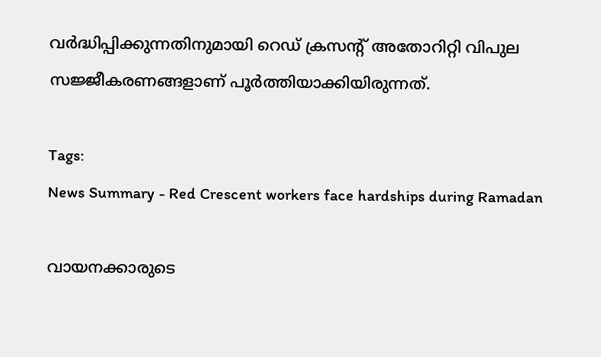വർദ്ധിപ്പിക്കുന്നതിനുമായി റെഡ് ക്രസന്റ് അതോറിറ്റി വിപുല സജ്ജീകരണങ്ങളാണ് പൂർത്തിയാക്കിയിരുന്നത്.

Tags:
News Summary - Red Crescent workers face hardships during Ramadan

വായനക്കാരുടെ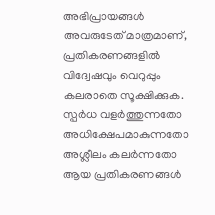അഭിപ്രായങ്ങള്‍ അവരുടേത് മാത്രമാണ്, പ്രതികരണങ്ങളിൽ വിദ്വേഷവും വെറുപ്പും കലരാതെ സൂക്ഷിക്കുക. സ്പർധ വളർത്തുന്നതോ അധിക്ഷേപമാകുന്നതോ അശ്ലീലം കലർന്നതോ ആയ പ്രതികരണങ്ങൾ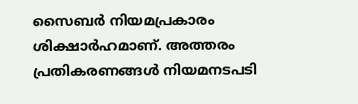സൈബർ നിയമപ്രകാരം ശിക്ഷാർഹമാണ്. അത്തരം പ്രതികരണങ്ങൾ നിയമനടപടി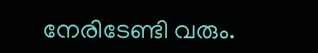നേരിടേണ്ടി വരും.